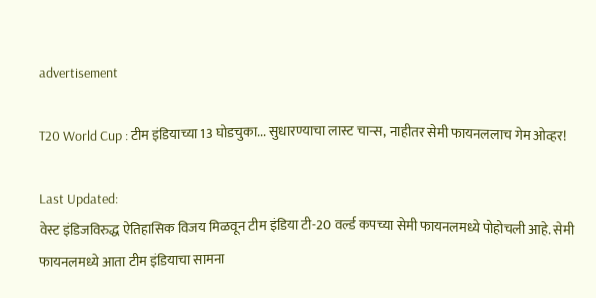advertisement

T20 World Cup : टीम इंडियाच्या 13 घोडचुका... सुधारण्याचा लास्ट चान्स, नाहीतर सेमी फायनललाच गेम ओव्हर!

Last Updated:
वेस्ट इंडिजविरुद्ध ऐतिहासिक विजय मिळवून टीम इंडिया टी-20 वर्ल्ड कपच्या सेमी फायनलमध्ये पोहोचली आहे. सेमी फायनलमध्ये आता टीम इंडियाचा सामना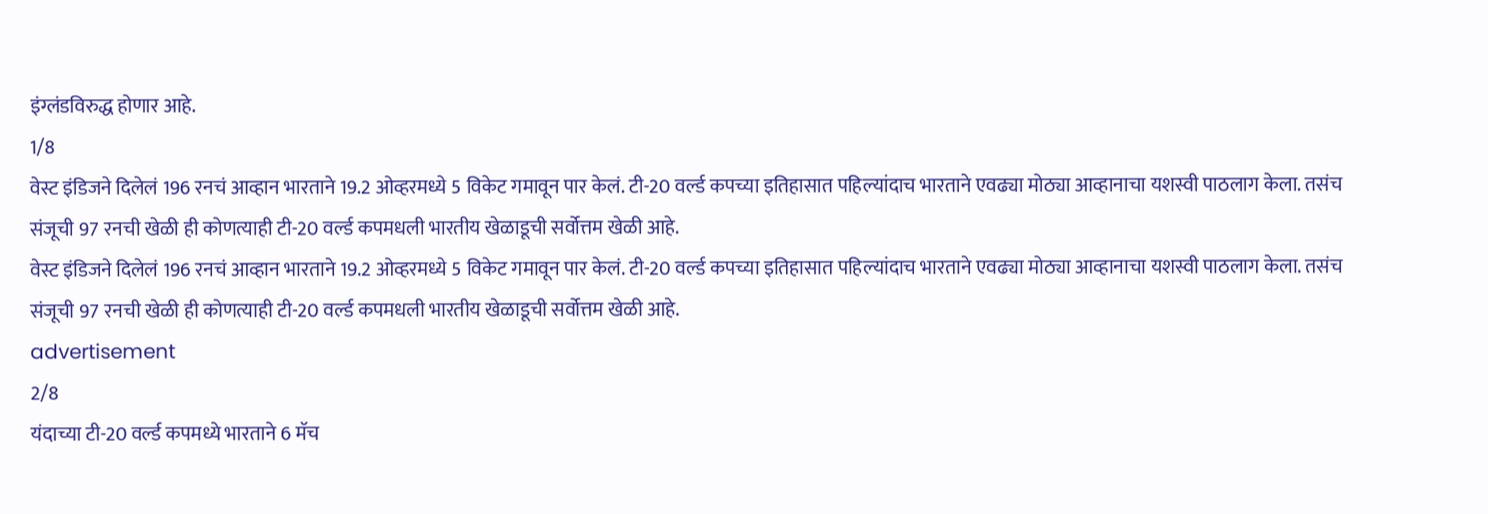इंग्लंडविरुद्ध होणार आहे.
1/8
वेस्ट इंडिजने दिलेलं 196 रनचं आव्हान भारताने 19.2 ओव्हरमध्ये 5 विकेट गमावून पार केलं. टी-20 वर्ल्ड कपच्या इतिहासात पहिल्यांदाच भारताने एवढ्या मोठ्या आव्हानाचा यशस्वी पाठलाग केला. तसंच संजूची 97 रनची खेळी ही कोणत्याही टी-20 वर्ल्ड कपमधली भारतीय खेळाडूची सर्वोत्तम खेळी आहे.
वेस्ट इंडिजने दिलेलं 196 रनचं आव्हान भारताने 19.2 ओव्हरमध्ये 5 विकेट गमावून पार केलं. टी-20 वर्ल्ड कपच्या इतिहासात पहिल्यांदाच भारताने एवढ्या मोठ्या आव्हानाचा यशस्वी पाठलाग केला. तसंच संजूची 97 रनची खेळी ही कोणत्याही टी-20 वर्ल्ड कपमधली भारतीय खेळाडूची सर्वोत्तम खेळी आहे.
advertisement
2/8
यंदाच्या टी-20 वर्ल्ड कपमध्ये भारताने 6 मॅच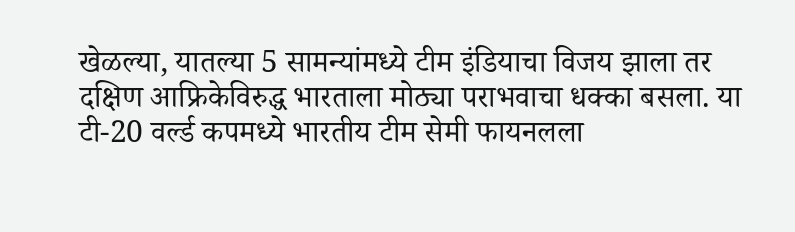खेळल्या, यातल्या 5 सामन्यांमध्ये टीम इंडियाचा विजय झाला तर दक्षिण आफ्रिकेविरुद्ध भारताला मोठ्या पराभवाचा धक्का बसला. या टी-20 वर्ल्ड कपमध्ये भारतीय टीम सेमी फायनलला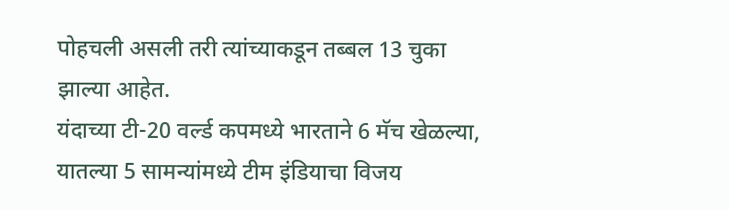पोहचली असली तरी त्यांच्याकडून तब्बल 13 चुका झाल्या आहेत.
यंदाच्या टी-20 वर्ल्ड कपमध्ये भारताने 6 मॅच खेळल्या, यातल्या 5 सामन्यांमध्ये टीम इंडियाचा विजय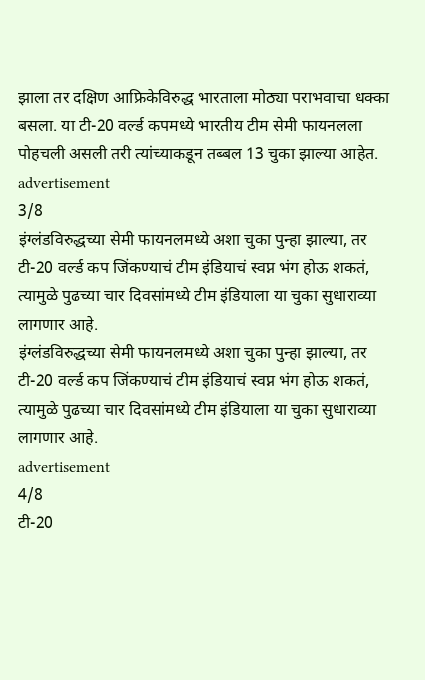झाला तर दक्षिण आफ्रिकेविरुद्ध भारताला मोठ्या पराभवाचा धक्का बसला. या टी-20 वर्ल्ड कपमध्ये भारतीय टीम सेमी फायनलला पोहचली असली तरी त्यांच्याकडून तब्बल 13 चुका झाल्या आहेत.
advertisement
3/8
इंग्लंडविरुद्धच्या सेमी फायनलमध्ये अशा चुका पुन्हा झाल्या, तर टी-20 वर्ल्ड कप जिंकण्याचं टीम इंडियाचं स्वप्न भंग होऊ शकतं, त्यामुळे पुढच्या चार दिवसांमध्ये टीम इंडियाला या चुका सुधाराव्या लागणार आहे.
इंग्लंडविरुद्धच्या सेमी फायनलमध्ये अशा चुका पुन्हा झाल्या, तर टी-20 वर्ल्ड कप जिंकण्याचं टीम इंडियाचं स्वप्न भंग होऊ शकतं, त्यामुळे पुढच्या चार दिवसांमध्ये टीम इंडियाला या चुका सुधाराव्या लागणार आहे.
advertisement
4/8
टी-20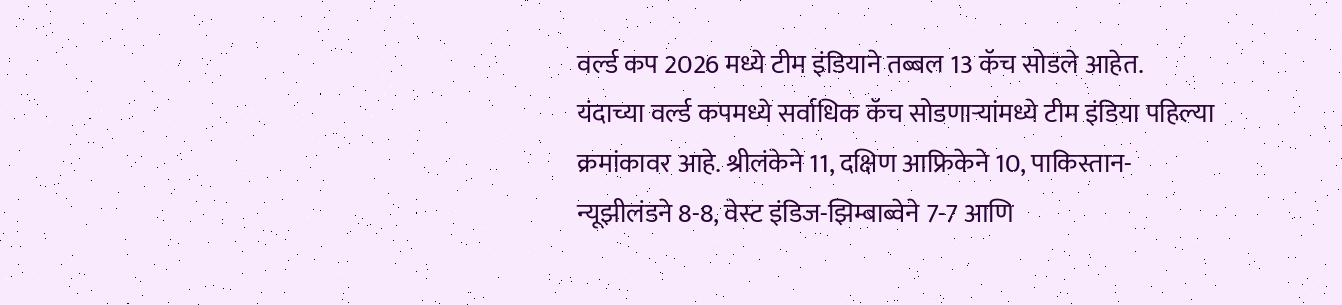वर्ल्ड कप 2026 मध्ये टीम इंडियाने तब्बल 13 कॅच सोडले आहेत. यंदाच्या वर्ल्ड कपमध्ये सर्वाधिक कॅच सोडणाऱ्यांमध्ये टीम इंडिया पहिल्या क्रमांकावर आहे. श्रीलंकेने 11, दक्षिण आफ्रिकेने 10, पाकिस्तान-न्यूझीलंडने 8-8, वेस्ट इंडिज-झिम्बाब्वेने 7-7 आणि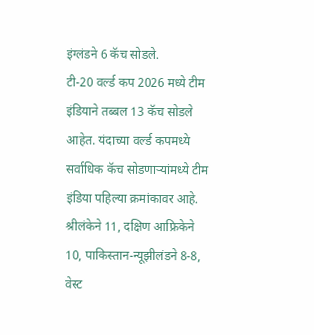इंग्लंडने 6 कॅच सोडले.
टी-20 वर्ल्ड कप 2026 मध्ये टीम इंडियाने तब्बल 13 कॅच सोडले आहेत. यंदाच्या वर्ल्ड कपमध्ये सर्वाधिक कॅच सोडणाऱ्यांमध्ये टीम इंडिया पहिल्या क्रमांकावर आहे. श्रीलंकेने 11, दक्षिण आफ्रिकेने 10, पाकिस्तान-न्यूझीलंडने 8-8, वेस्ट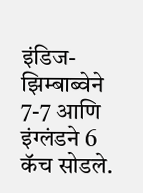इंडिज-झिम्बाब्वेने 7-7 आणि इंग्लंडने 6 कॅच सोडले.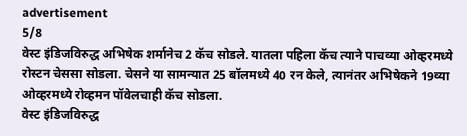advertisement
5/8
वेस्ट इंडिजविरुद्ध अभिषेक शर्मानेच 2 कॅच सोडले. यातला पहिला कॅच त्याने पाचव्या ओव्हरमध्ये रोस्टन चेससा सोडला. चेसने या सामन्यात 25 बॉलमध्ये 40 रन केले, त्यानंतर अभिषेकने 19व्या ओव्हरमध्ये रोव्हमन पॉवेलचाही कॅच सोडला.
वेस्ट इंडिजविरुद्ध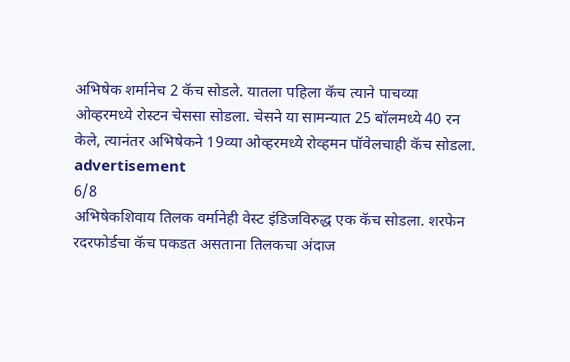अभिषेक शर्मानेच 2 कॅच सोडले. यातला पहिला कॅच त्याने पाचव्या ओव्हरमध्ये रोस्टन चेससा सोडला. चेसने या सामन्यात 25 बॉलमध्ये 40 रन केले, त्यानंतर अभिषेकने 19व्या ओव्हरमध्ये रोव्हमन पॉवेलचाही कॅच सोडला.
advertisement
6/8
अभिषेकशिवाय तिलक वर्मानेही वेस्ट इंडिजविरुद्ध एक कॅच सोडला. शरफेन रदरफोर्डचा कॅच पकडत असताना तिलकचा अंदाज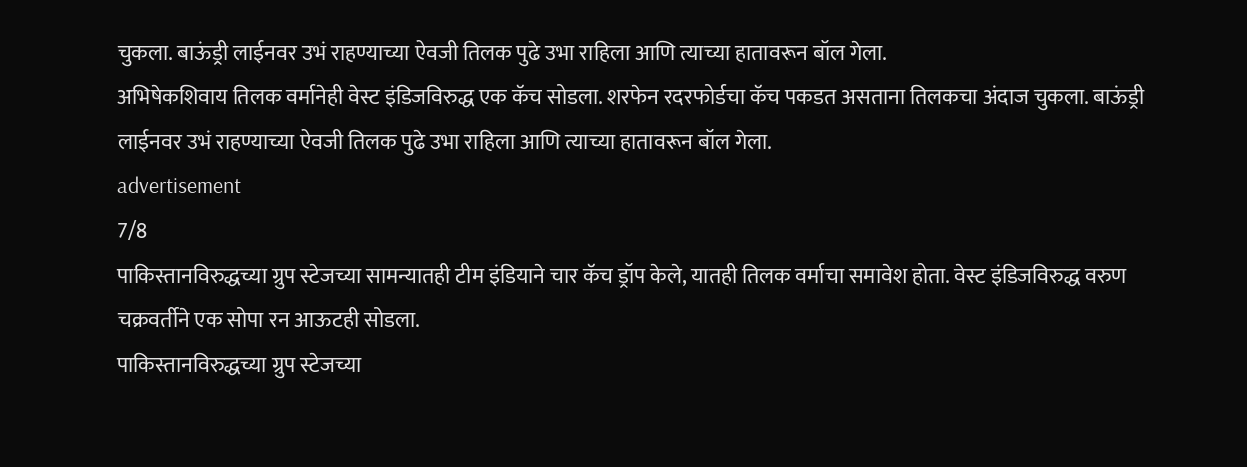चुकला. बाऊंड्री लाईनवर उभं राहण्याच्या ऐवजी तिलक पुढे उभा राहिला आणि त्याच्या हातावरून बॉल गेला.
अभिषेकशिवाय तिलक वर्मानेही वेस्ट इंडिजविरुद्ध एक कॅच सोडला. शरफेन रदरफोर्डचा कॅच पकडत असताना तिलकचा अंदाज चुकला. बाऊंड्री लाईनवर उभं राहण्याच्या ऐवजी तिलक पुढे उभा राहिला आणि त्याच्या हातावरून बॉल गेला.
advertisement
7/8
पाकिस्तानविरुद्धच्या ग्रुप स्टेजच्या सामन्यातही टीम इंडियाने चार कॅच ड्रॉप केले, यातही तिलक वर्माचा समावेश होता. वेस्ट इंडिजविरुद्ध वरुण चक्रवर्तीने एक सोपा रन आऊटही सोडला.
पाकिस्तानविरुद्धच्या ग्रुप स्टेजच्या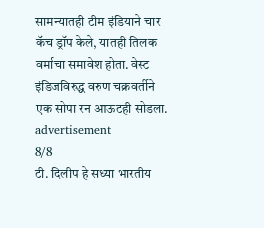सामन्यातही टीम इंडियाने चार कॅच ड्रॉप केले, यातही तिलक वर्माचा समावेश होता. वेस्ट इंडिजविरुद्ध वरुण चक्रवर्तीने एक सोपा रन आऊटही सोडला.
advertisement
8/8
टी. दिलीप हे सध्या भारतीय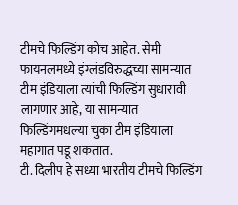टीमचे फिल्डिंग कोच आहेत. सेमी फायनलमध्ये इंग्लंडविरुद्धच्या सामन्यात टीम इंडियाला त्यांची फिल्डिंग सुधारावी लागणार आहे, या सामन्यात फिल्डिंगमधल्या चुका टीम इंडियाला महागात पडू शकतात.
टी. दिलीप हे सध्या भारतीय टीमचे फिल्डिंग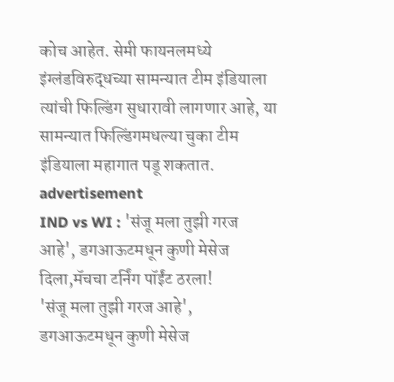कोच आहेत. सेमी फायनलमध्ये इंग्लंडविरुद्धच्या सामन्यात टीम इंडियाला त्यांची फिल्डिंग सुधारावी लागणार आहे, या सामन्यात फिल्डिंगमधल्या चुका टीम इंडियाला महागात पडू शकतात.
advertisement
IND vs WI : 'संजू मला तुझी गरज आहे', डगआऊटमधून कुणी मेसेज दिला,मॅचचा टर्निंग पॉईंट ठरला!
'संजू मला तुझी गरज आहे', डगआऊटमधून कुणी मेसेज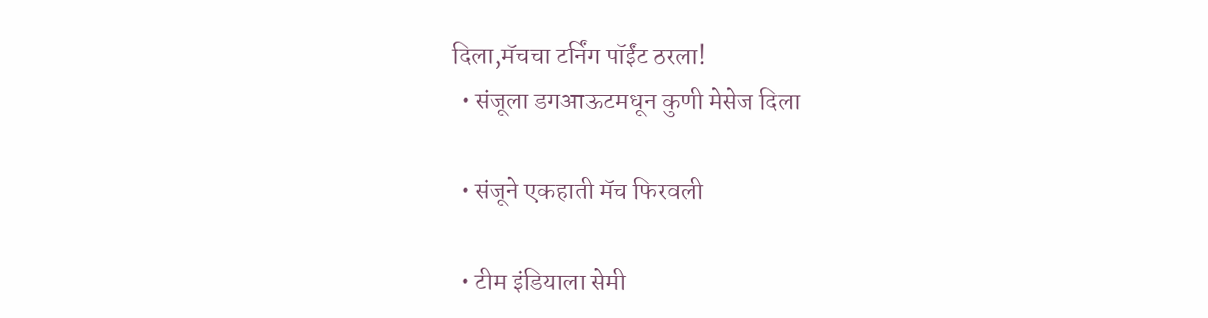दिला,मॅचचा टर्निंग पॉईंट ठरला!
  • संजूला डगआऊटमधून कुणी मेसेज दिला

  • संजूने एकहाती मॅच फिरवली

  • टीम इंडियाला सेमी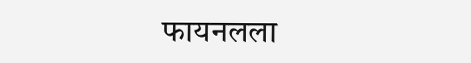फायनलला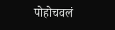पोहोचवलं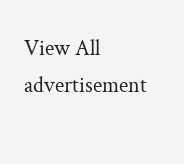View All
advertisement